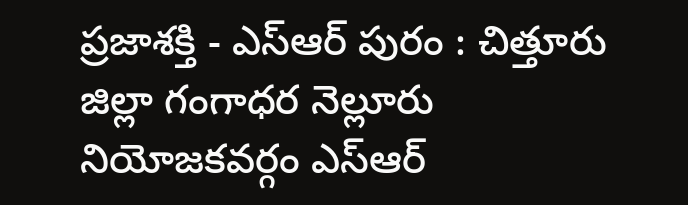ప్రజాశక్తి - ఎస్ఆర్ పురం : చిత్తూరు జిల్లా గంగాధర నెల్లూరు నియోజకవర్గం ఎస్ఆర్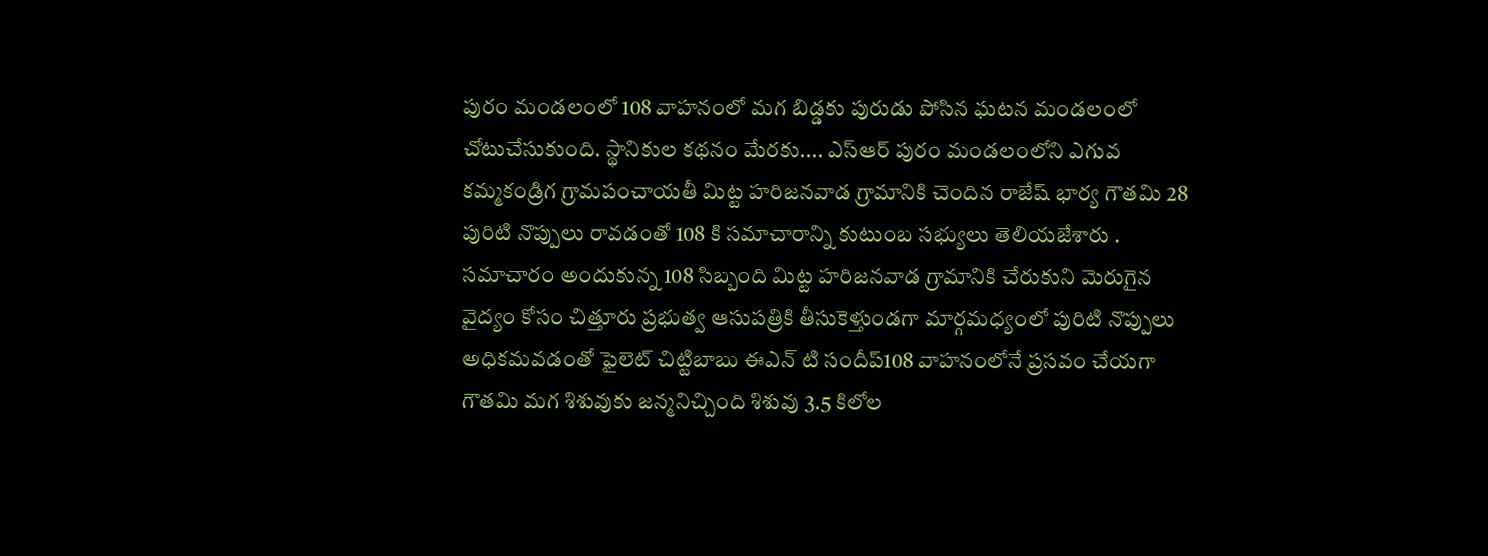పురం మండలంలో 108 వాహనంలో మగ బిడ్డకు పురుడు పోసిన ఘటన మండలంలో చోటుచేసుకుంది. స్థానికుల కథనం మేరకు.... ఎస్ఆర్ పురం మండలంలోని ఎగువ కమ్మకండ్రిగ గ్రామపంచాయతీ మిట్ట హరిజనవాడ గ్రామానికి చెందిన రాజేష్ భార్య గౌతమి 28 పురిటి నొప్పులు రావడంతో 108 కి సమాచారాన్ని కుటుంబ సభ్యులు తెలియజేశారు . సమాచారం అందుకున్న 108 సిబ్బంది మిట్ట హరిజనవాడ గ్రామానికి చేరుకుని మెరుగైన వైద్యం కోసం చిత్తూరు ప్రభుత్వ ఆసుపత్రికి తీసుకెళ్తుండగా మార్గమధ్యంలో పురిటి నొప్పులు అధికమవడంతో ఫైలెట్ చిట్టిబాబు ఈఎన్ టి సందీప్108 వాహనంలోనే ప్రసవం చేయగా గౌతమి మగ శిశువుకు జన్మనిచ్చింది శిశువు 3.5 కిలోల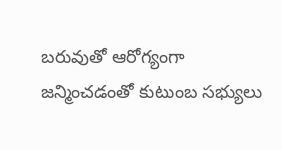బరువుతో ఆరోగ్యంగా జన్మించడంతో కుటుంబ సభ్యులు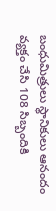బంధుమిత్రులు స్థానికులు ఆనందం వ్యక్తం చేసి 108 సిబ్బందికి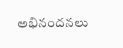అభినందనలు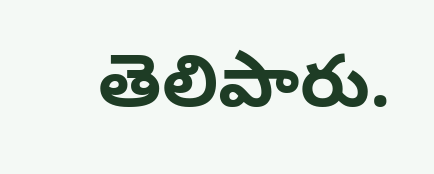తెలిపారు.